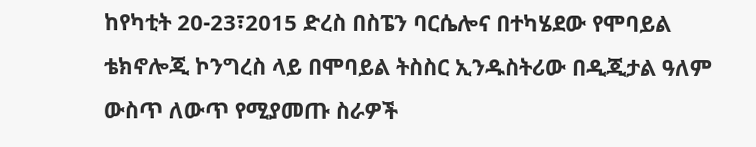ከየካቲት 20-23፣2015 ድረስ በስፔን ባርሴሎና በተካሄደው የሞባይል ቴክኖሎጂ ኮንግረስ ላይ በሞባይል ትስስር ኢንዱስትሪው በዲጂታል ዓለም ውስጥ ለውጥ የሚያመጡ ስራዎች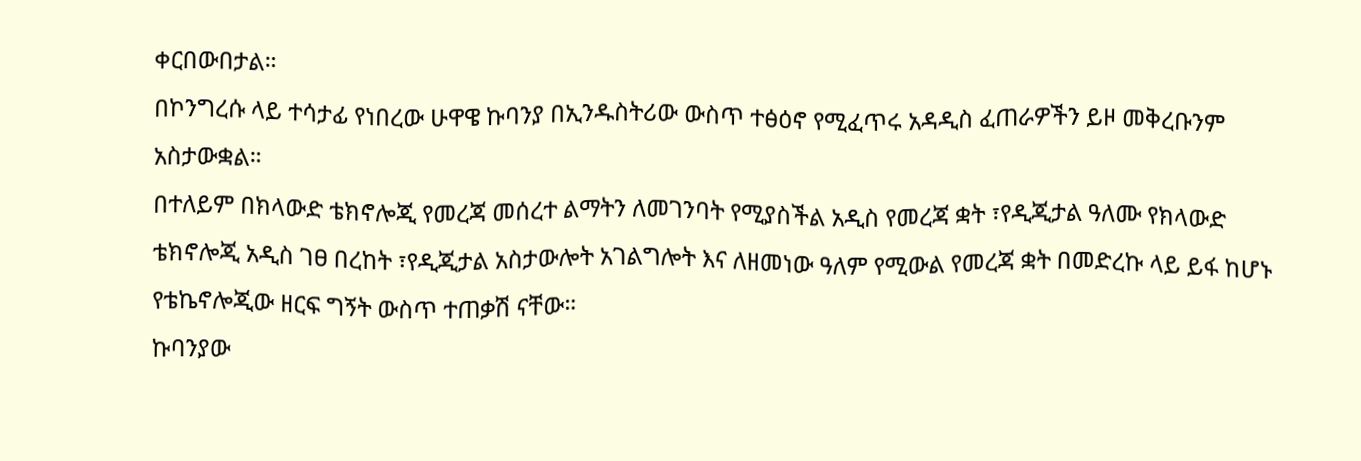ቀርበውበታል።
በኮንግረሱ ላይ ተሳታፊ የነበረው ሁዋዌ ኩባንያ በኢንዱስትሪው ውስጥ ተፅዕኖ የሚፈጥሩ አዳዲስ ፈጠራዎችን ይዞ መቅረቡንም አስታውቋል።
በተለይም በክላውድ ቴክኖሎጂ የመረጃ መሰረተ ልማትን ለመገንባት የሚያስችል አዲስ የመረጃ ቋት ፣የዲጂታል ዓለሙ የክላውድ ቴክኖሎጂ አዲስ ገፀ በረከት ፣የዲጂታል አስታውሎት አገልግሎት እና ለዘመነው ዓለም የሚውል የመረጃ ቋት በመድረኩ ላይ ይፋ ከሆኑ የቴኬኖሎጂው ዘርፍ ግኝት ውስጥ ተጠቃሽ ናቸው።
ኩባንያው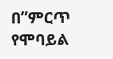በ”ምርጥ የሞባይል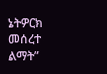ኔትዎርክ መሰረተ ልማት”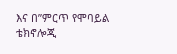እና በ”ምርጥ የሞባይል ቴክኖሎጂ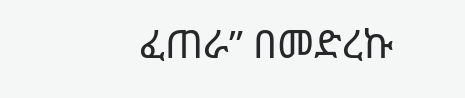ፈጠራ” በመድረኩ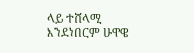ላይ ተሸላሚ እንደነበርም ሁዋዌ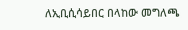ለኢቢሲሳይበር በላከው መግለጫ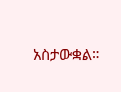አስታውቋል።